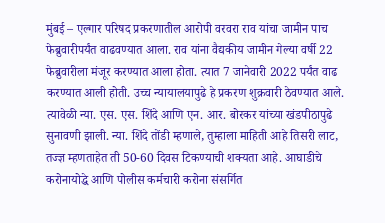मुंबई – एल्गार परिषद प्रकरणातील आरोपी वरवरा राव यांचा जामीन पाच फेब्रुवारीपर्यंत वाढवण्यात आला. राव यांना वैद्यकीय जामीन गेल्या वर्षी 22 फेब्रुवारीला मंजूर करण्यात आला होता. त्यात 7 जानेवारी 2022 पर्यंत वाढ करण्यात आली होती. उच्च न्यायालयापुढे हे प्रकरण शुक्रवारी ठेवण्यात आले. त्यावेळी न्या. एस. एस. शिंदे आणि एन. आर. बोरकर यांच्या खंडपीठापुढे सुनावणी झाली. न्या. शिंदे तोंडी म्हणाले, तुम्हाला माहिती आहे तिसरी लाट, तज्ज्ञ म्हणताहेत ती 50-60 दिवस टिकण्याची शक्यता आहे. आघाडीचे करोनायोद्धे आणि पोलीस कर्मचारी करोना संसर्गित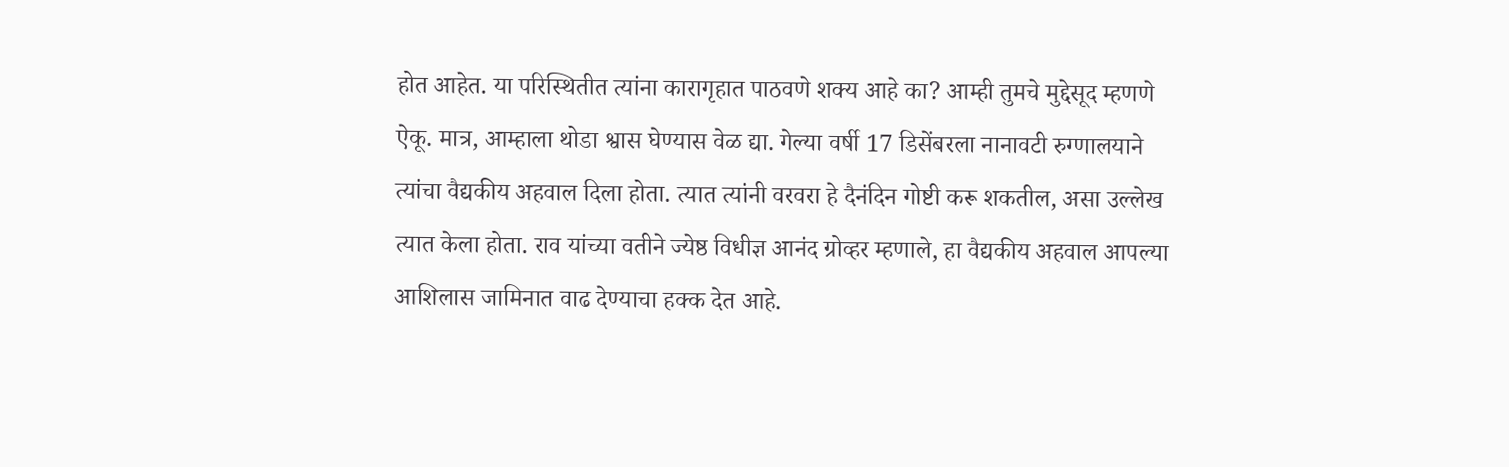होत आहेत. या परिस्थितीत त्यांना कारागृहात पाठवणे शक्य आहे का? आम्ही तुमचे मुद्देसूद म्हणणे ऐकू. मात्र, आम्हाला थोडा श्वास घेण्यास वेळ द्या. गेल्या वर्षी 17 डिसेंबरला नानावटी रुग्णालयाने त्यांचा वैद्यकीय अहवाल दिला होता. त्यात त्यांनी वरवरा हे दैनंदिन गोष्टी करू शकतील, असा उल्लेख त्यात केला होता. राव यांच्या वतीने ज्येष्ठ विधीज्ञ आनंद ग्रोव्हर म्हणाले, हा वैद्यकीय अहवाल आपल्या आशिलास जामिनात वाढ देण्याचा हक्क देत आहे.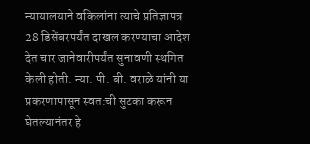न्यायालयाने वकिलांना त्याचे प्रतिज्ञापत्र 28 डिसेंबरपर्यंत दाखल करण्याचा आदेश देत चार जानेवारीपर्यंत सुनावणी स्थगित केली होती. न्या. पी. बी. वराळे यांनी या प्रकरणापासून स्वत:ची सुटका करून घेतल्यानंतर हे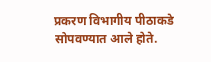प्रकरण विभागीय पीठाकडे सोपवण्यात आले होते.